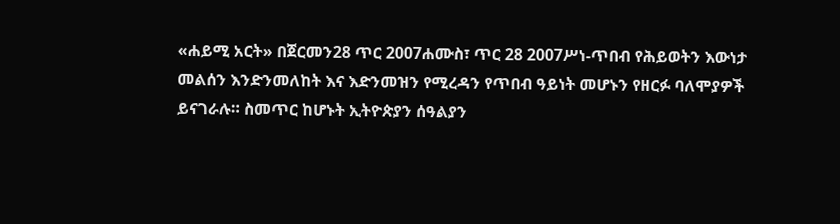«ሐይሚ አርት» በጀርመን28 ጥር 2007ሐሙስ፣ ጥር 28 2007ሥነ-ጥበብ የሕይወትን እውነታ መልሰን እንድንመለከት እና እድንመዝን የሚረዳን የጥበብ ዓይነት መሆኑን የዘርፉ ባለሞያዎች ይናገራሉ። ስመጥር ከሆኑት ኢትዮጵያን ሰዓልያን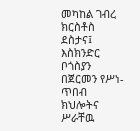መካከል ገብረ ክርስቶስ ደስታና፤ እስክንድር ቦጎስያን በጀርመን የሥነ-ጥበብ ክህሎትና ሥራቸዉ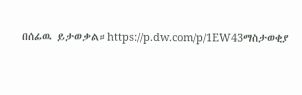በሰፊዉ ይታወቃል።https://p.dw.com/p/1EW43ማስታወቂያ